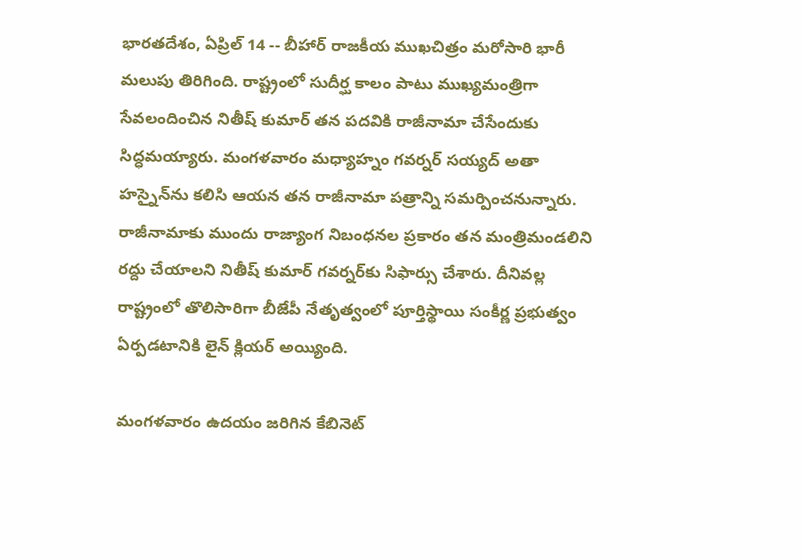భారతదేశం, ఏప్రిల్ 14 -- బీహార్ రాజకీయ ముఖచిత్రం మరోసారి భారీ మలుపు తిరిగింది. రాష్ట్రంలో సుదీర్ఘ కాలం పాటు ముఖ్యమంత్రిగా సేవలందించిన నితీష్ కుమార్ తన పదవికి రాజీనామా చేసేందుకు సిద్ధమయ్యారు. మంగళవారం మధ్యాహ్నం గవర్నర్ సయ్యద్ అతా హస్నైన్‌ను కలిసి ఆయన తన రాజీనామా పత్రాన్ని సమర్పించనున్నారు. రాజీనామాకు ముందు రాజ్యాంగ నిబంధనల ప్రకారం తన మంత్రిమండలిని రద్దు చేయాలని నితీష్ కుమార్ గవర్నర్‌కు సిఫార్సు చేశారు. దీనివల్ల రాష్ట్రంలో తొలిసారిగా బీజేపీ నేతృత్వంలో పూర్తిస్థాయి సంకీర్ణ ప్రభుత్వం ఏర్పడటానికి లైన్ క్లియర్ అయ్యింది.

మంగళవారం ఉదయం జరిగిన కేబినెట్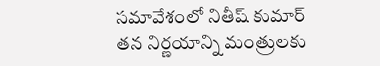సమావేశంలో నితీష్ కుమార్ తన నిర్ణయాన్ని మంత్రులకు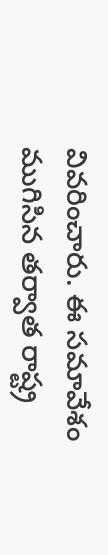వివరించారు. ఈ సమావేశం ముగిసిన తర్వాత రాష్ట్ర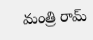మంత్రి రామ్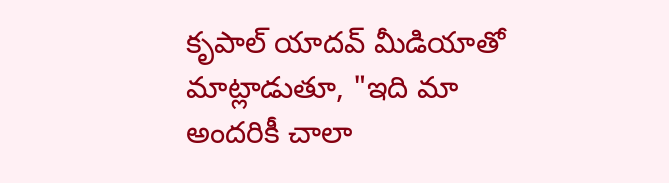కృపాల్ యాదవ్ మీడియాతో మాట్లాడుతూ, "ఇది మా అందరికీ చాలా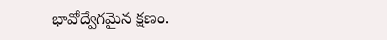భావోద్వేగమైన క్షణం.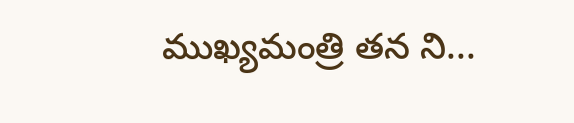ముఖ్యమంత్రి తన ని...